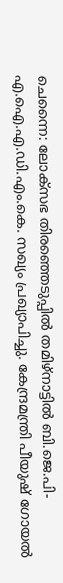ചെന്നൈ: ലോക്സഭ തിരഞ്ഞെടുപ്പിൽ തമിഴ്നാട്ടിൽ ബി.ജെ.പി-എ.ഐ.എ.ഡി.എം.കെ. സഖ്യം പ്രഖ്യാപിച്ചു. കേന്ദ്രമന്ത്രി പീയുഷ് ഗോയൽ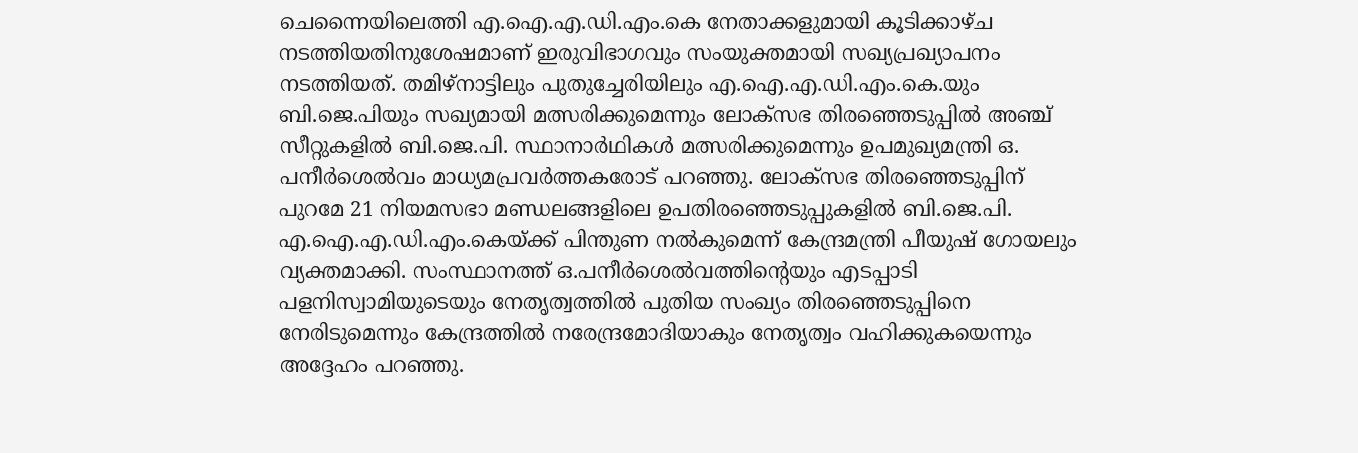ചെന്നൈയിലെത്തി എ.ഐ.എ.ഡി.എം.കെ നേതാക്കളുമായി കൂടിക്കാഴ്ച നടത്തിയതിനുശേഷമാണ് ഇരുവിഭാഗവും സംയുക്തമായി സഖ്യപ്രഖ്യാപനം നടത്തിയത്. തമിഴ്നാട്ടിലും പുതുച്ചേരിയിലും എ.ഐ.എ.ഡി.എം.കെ.യും ബി.ജെ.പിയും സഖ്യമായി മത്സരിക്കുമെന്നും ലോക്സഭ തിരഞ്ഞെടുപ്പിൽ അഞ്ച് സീറ്റുകളിൽ ബി.ജെ.പി. സ്ഥാനാർഥികൾ മത്സരിക്കുമെന്നും ഉപമുഖ്യമന്ത്രി ഒ. പനീർശെൽവം മാധ്യമപ്രവർത്തകരോട് പറഞ്ഞു. ലോക്സഭ തിരഞ്ഞെടുപ്പിന് പുറമേ 21 നിയമസഭാ മണ്ഡലങ്ങളിലെ ഉപതിരഞ്ഞെടുപ്പുകളിൽ ബി.ജെ.പി. എ.ഐ.എ.ഡി.എം.കെയ്ക്ക് പിന്തുണ നൽകുമെന്ന് കേന്ദ്രമന്ത്രി പീയുഷ് ഗോയലും വ്യക്തമാക്കി. സംസ്ഥാനത്ത് ഒ.പനീർശെൽവത്തിന്റെയും എടപ്പാടി പളനിസ്വാമിയുടെയും നേതൃത്വത്തിൽ പുതിയ സംഖ്യം തിരഞ്ഞെടുപ്പിനെ നേരിടുമെന്നും കേന്ദ്രത്തിൽ നരേന്ദ്രമോദിയാകും നേതൃത്വം വഹിക്കുകയെന്നും അദ്ദേഹം പറഞ്ഞു.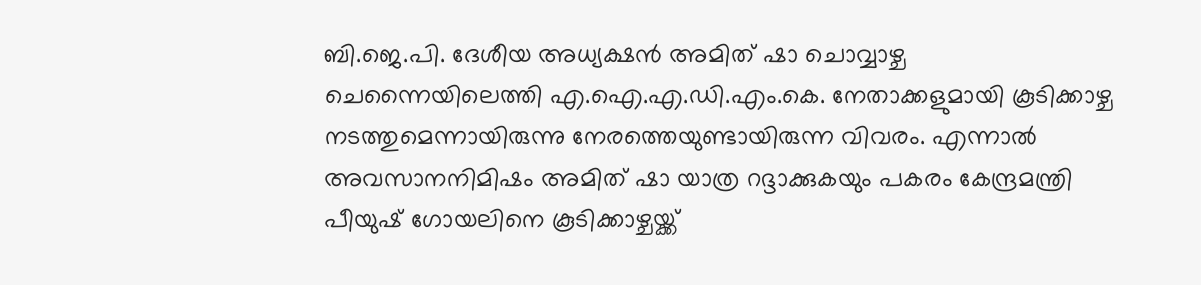ബി.ജെ.പി. ദേശീയ അധ്യക്ഷൻ അമിത് ഷാ ചൊവ്വാഴ്ച ചെന്നൈയിലെത്തി എ.ഐ.എ.ഡി.എം.കെ. നേതാക്കളുമായി കൂടിക്കാഴ്ച നടത്തുമെന്നായിരുന്നു നേരത്തെയുണ്ടായിരുന്ന വിവരം. എന്നാൽ അവസാനനിമിഷം അമിത് ഷാ യാത്ര റദ്ദാക്കുകയും പകരം കേന്ദ്രമന്ത്രി പീയുഷ് ഗോയലിനെ കൂടിക്കാഴ്ചയ്ക്ക്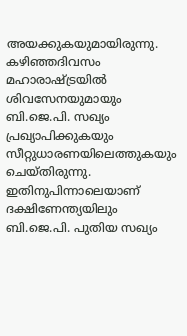അയക്കുകയുമായിരുന്നു. കഴിഞ്ഞദിവസം മഹാരാഷ്ട്രയിൽ ശിവസേനയുമായും ബി.ജെ.പി. സഖ്യം പ്രഖ്യാപിക്കുകയും സീറ്റുധാരണയിലെത്തുകയും ചെയ്തിരുന്നു. ഇതിനുപിന്നാലെയാണ് ദക്ഷിണേന്ത്യയിലും ബി.ജെ.പി. പുതിയ സഖ്യം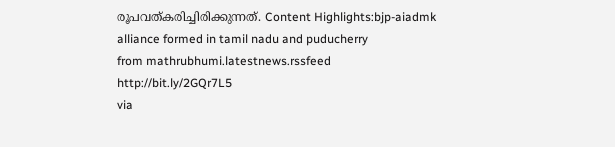രൂപവത്കരിച്ചിരിക്കുന്നത്. Content Highlights:bjp-aiadmk alliance formed in tamil nadu and puducherry
from mathrubhumi.latestnews.rssfeed http://bit.ly/2GQr7L5
via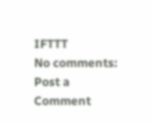IFTTT
No comments:
Post a Comment